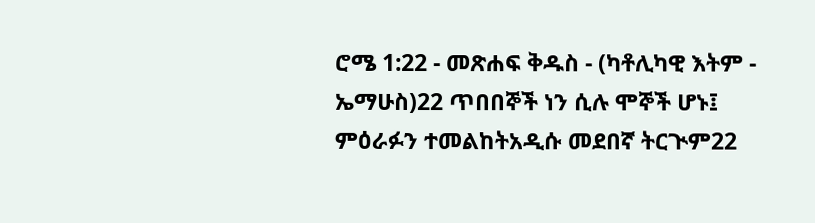ሮሜ 1:22 - መጽሐፍ ቅዱስ - (ካቶሊካዊ እትም - ኤማሁስ)22 ጥበበኞች ነን ሲሉ ሞኞች ሆኑ፤ ምዕራፉን ተመልከትአዲሱ መደበኛ ትርጒም22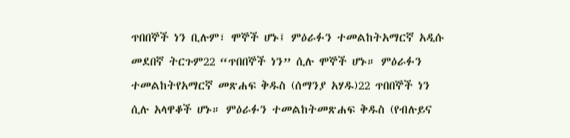ጥበበኞች ነን ቢሉም፣ ሞኞች ሆኑ፤ ምዕራፉን ተመልከትአማርኛ አዲሱ መደበኛ ትርጉም22 “ጥበበኞች ነን” ሲሉ ሞኞች ሆኑ። ምዕራፉን ተመልከትየአማርኛ መጽሐፍ ቅዱስ (ሰማንያ አሃዱ)22 ጥበበኞች ነን ሲሉ አላዋቆች ሆኑ። ምዕራፉን ተመልከትመጽሐፍ ቅዱስ (የብሉይና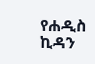የሐዲስ ኪዳን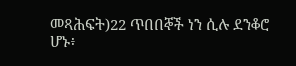መጻሕፍት)22 ጥበበኞች ነን ሲሉ ደንቆሮ ሆኑ፥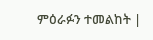ምዕራፉን ተመልከት |